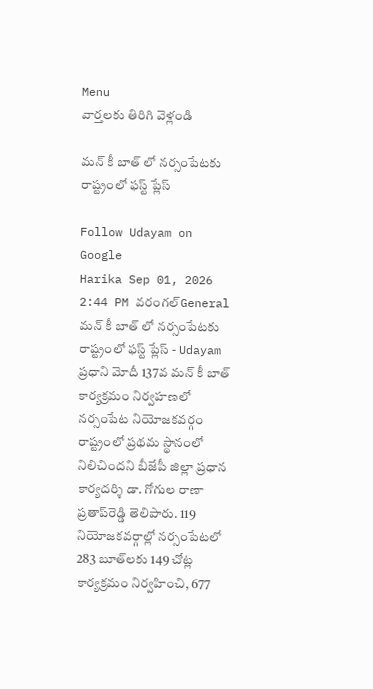Menu
వార్తలకు తిరిగి వెళ్లండి

మన్‌ కీ బాత్‌ లో నర్సంపేటకు రాష్ట్రంలో ఫస్ట్ ప్లేస్

Follow Udayam on Google
Harika Sep 01, 2026 2:44 PM వరంగల్General
మన్‌ కీ బాత్‌ లో నర్సంపేటకు రాష్ట్రంలో ఫస్ట్ ప్లేస్ - Udayam
ప్రధాని మోదీ 137వ మన్‌ కీ బాత్‌ కార్యక్రమం నిర్వహణలో నర్సంపేట నియోజకవర్గం రాష్ట్రంలో ప్రథమ స్థానంలో నిలిచిందని బీజేపీ జిల్లా ప్రధాన కార్యదర్శి డా. గోగుల రాణా ప్రతాప్‌రెడ్డి తెలిపారు. 119 నియోజకవర్గాల్లో నర్సంపేటలో 283 బూత్‌లకు 149 చోట్ల కార్యక్రమం నిర్వహించి, 677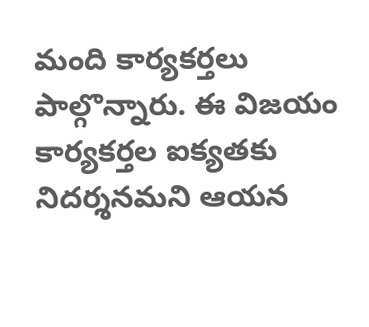మంది కార్యకర్తలు పాల్గొన్నారు. ఈ విజయం కార్యకర్తల ఐక్యతకు నిదర్శనమని ఆయన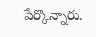పేర్కొన్నారు.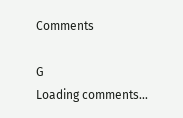Comments

G
Loading comments...